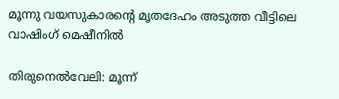മൂന്നു വയസുകാരന്റെ മൃതദേഹം അടുത്ത വീട്ടിലെ വാഷിംഗ്‌ മെഷീനിൽ

തിരുനെൽവേലി: മൂന്ന്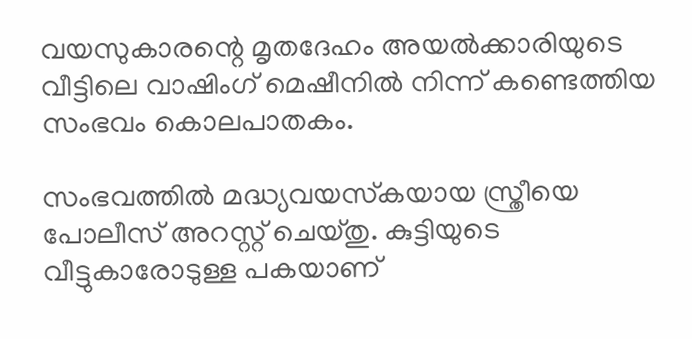വയസുകാരന്റെ മൃതദേഹം അയല്‍ക്കാരിയുടെ വീട്ടിലെ വാഷിംഗ് മെഷീനില്‍ നിന്ന് കണ്ടെത്തിയ സംഭവം കൊലപാതകം.

സംഭവത്തില്‍ മദ്ധ്യവയസ്‌കയായ സ്ത്രീയെ പോലീസ് അറസ്റ്റ് ചെയ്തു. കുട്ടിയുടെ വീട്ടുകാരോടുള്ള പകയാണ്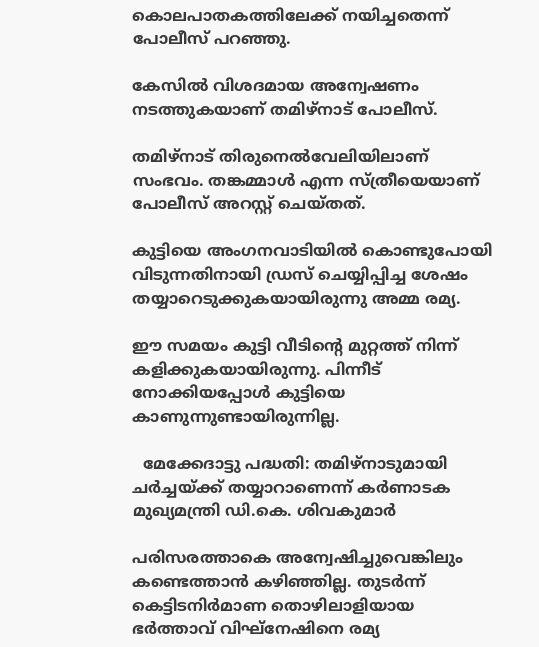കൊലപാതകത്തിലേക്ക് നയിച്ചതെന്ന് പോലീസ് പറഞ്ഞു.

കേസില്‍ വിശദമായ അന്വേഷണം നടത്തുകയാണ് തമിഴ്‌നാട് പോലീസ്.

തമിഴ്‌നാട് തിരുനെല്‍വേലിയിലാണ് സംഭവം. തങ്കമ്മാള്‍ എന്ന സ്ത്രീയെയാണ് പോലീസ് അറസ്റ്റ് ചെയ്തത്.

കുട്ടിയെ അംഗനവാടിയില്‍ കൊണ്ടുപോയി വിടുന്നതിനായി ഡ്രസ് ചെയ്യിപ്പിച്ച ശേഷം തയ്യാറെടുക്കുകയായിരുന്നു അമ്മ രമ്യ.

ഈ സമയം കുട്ടി വീടിന്റെ മുറ്റത്ത് നിന്ന് കളിക്കുകയായിരുന്നു. പിന്നീട് നോക്കിയപ്പോള്‍ കുട്ടിയെ കാണുന്നുണ്ടായിരുന്നില്ല.

  മേക്കേദാട്ടു പദ്ധതി: തമിഴ്‌നാടുമായി ചർച്ചയ്ക്ക് തയ്യാറാണെന്ന് കർണാടക മുഖ്യമന്ത്രി ഡി.കെ. ശിവകുമാർ

പരിസരത്താകെ അന്വേഷിച്ചുവെങ്കിലും കണ്ടെത്താന്‍ കഴിഞ്ഞില്ല. തുടര്‍ന്ന് കെട്ടിടനിര്‍മാണ തൊഴിലാളിയായ ഭര്‍ത്താവ് വിഘ്‌നേഷിനെ രമ്യ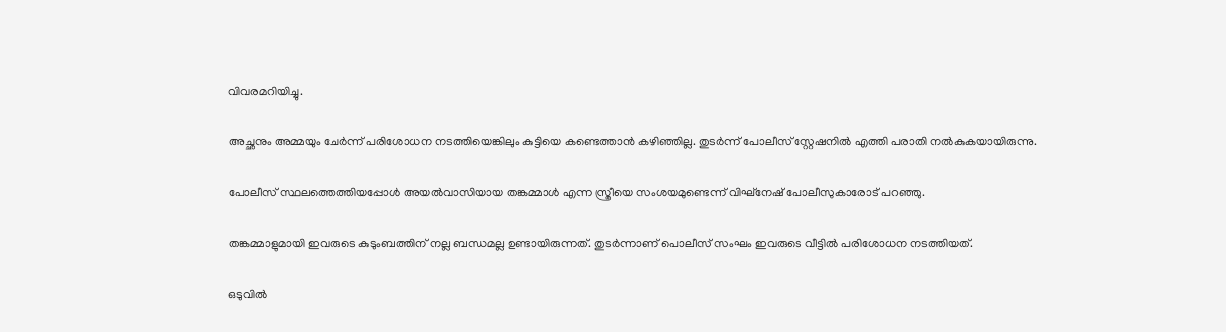വിവരമറിയിച്ചു.

അച്ഛനും അമ്മയും ചേര്‍ന്ന് പരിശോധന നടത്തിയെങ്കിലും കുട്ടിയെ കണ്ടെത്താന്‍ കഴിഞ്ഞില്ല. തുടര്‍ന്ന് പോലീസ് സ്റ്റേഷനില്‍ എത്തി പരാതി നല്‍കുകയായിരുന്നു.

പോലീസ് സ്ഥലത്തെത്തിയപ്പോള്‍ അയല്‍വാസിയായ തങ്കമ്മാള്‍ എന്ന സ്ത്രീയെ സംശയമുണ്ടെന്ന് വിഘ്‌നേഷ് പോലീസുകാരോട് പറഞ്ഞു.

തങ്കമ്മാളുമായി ഇവരുടെ കുടുംബത്തിന് നല്ല ബന്ധമല്ല ഉണ്ടായിരുന്നത്. തുടര്‍ന്നാണ് പൊലീസ് സംഘം ഇവരുടെ വീട്ടില്‍ പരിശോധന നടത്തിയത്.

ഒടുവില്‍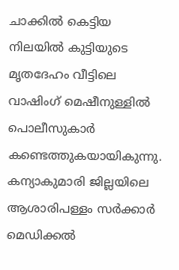ചാക്കില്‍ കെട്ടിയ നിലയില്‍ കുട്ടിയുടെ മൃതദേഹം വീട്ടിലെ വാഷിംഗ് മെഷീനുള്ളില്‍ പൊലീസുകാര്‍ കണ്ടെത്തുകയായികുന്നു. കന്യാകുമാരി ജില്ലയിലെ ആശാരിപള്ളം സര്‍ക്കാര്‍ മെഡിക്കല്‍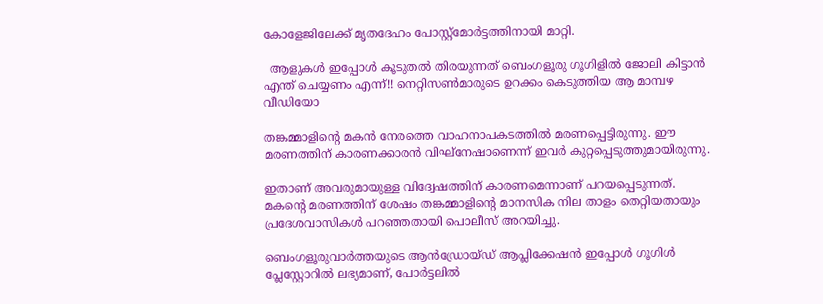കോളേജിലേക്ക് മൃതദേഹം പോസ്റ്റ്‌മോര്‍ട്ടത്തിനായി മാറ്റി.

  ആളുകൾ ഇപ്പോൾ കൂടുതൽ തിരയുന്നത് ബെംഗളൂരു ഗൂഗിളിൽ ജോലി കിട്ടാൻ എന്ത് ചെയ്യണം എന്ന്!! നെറ്റിസൺമാരുടെ ഉറക്കം കെടുത്തിയ ആ മാമ്പഴ വീഡിയോ

തങ്കമ്മാളിന്റെ മകന്‍ നേരത്തെ വാഹനാപകടത്തില്‍ മരണപ്പെട്ടിരുന്നു. ഈ മരണത്തിന് കാരണക്കാരന്‍ വിഘ്‌നേഷാണെന്ന് ഇവര്‍ കുറ്റപ്പെടുത്തുമായിരുന്നു.

ഇതാണ് അവരുമായുള്ള വിദ്വേഷത്തിന് കാരണമെന്നാണ് പറയപ്പെടുന്നത്. മകന്റെ മരണത്തിന് ശേഷം തങ്കമ്മാളിന്റെ മാനസിക നില താളം തെറ്റിയതായും പ്രദേശവാസികള്‍ പറഞ്ഞതായി പൊലീസ് അറയിച്ചു.

ബെംഗളൂരുവാർത്തയുടെ ആൻഡ്രോയ്ഡ് ആപ്ലിക്കേഷൻ ഇപ്പോൾ ഗൂഗിൾ പ്ലേസ്റ്റോറിൽ ലഭ്യമാണ്, പോർട്ടലിൽ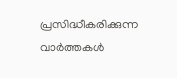പ്രസിദ്ധീകരിക്കുന്ന വാർത്തകൾ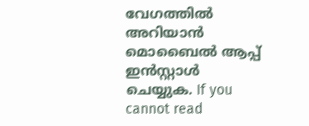വേഗത്തിൽ അറിയാൻ മൊബൈൽ ആപ്പ് ഇൻസ്റ്റാൾ ചെയ്യുക. If you cannot read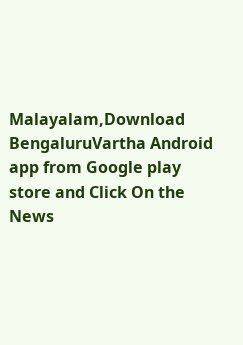Malayalam,Download BengaluruVartha Android app from Google play store and Click On the News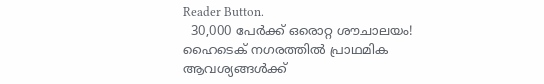Reader Button.
  30,000 പേർക്ക് ഒരൊറ്റ ശൗചാലയം! ഹൈടെക് നഗരത്തിൽ പ്രാഥമിക ആവശ്യങ്ങൾക്ക്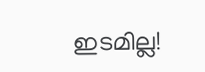ഇടമില്ല!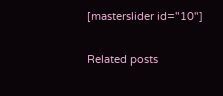[masterslider id="10"]

Related posts